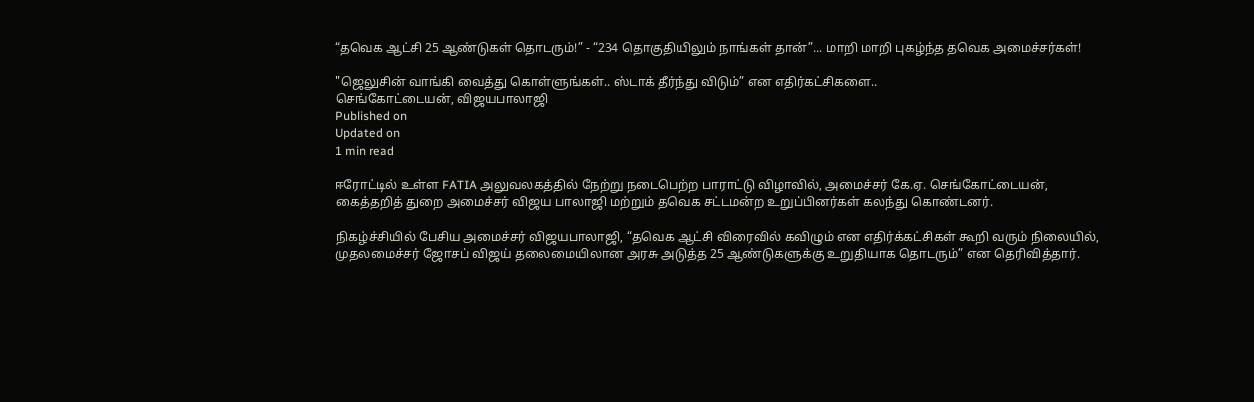“தவெக ஆட்சி 25 ஆண்டுகள் தொடரும்!” - “234 தொகுதியிலும் நாங்கள் தான்”... மாறி மாறி புகழ்ந்த தவெக அமைச்சர்கள்!

"ஜெலுசின் வாங்கி வைத்து கொள்ளுங்கள்.. ஸ்டாக் தீர்ந்து விடும்” என எதிர்கட்சிகளை..
செங்கோட்டையன், விஜயபாலாஜி
Published on
Updated on
1 min read

ஈரோட்டில் உள்ள FATIA அலுவலகத்தில் நேற்று நடைபெற்ற பாராட்டு விழாவில், அமைச்சர் கே.ஏ. செங்கோட்டையன், கைத்தறித் துறை அமைச்சர் விஜய பாலாஜி மற்றும் தவெக சட்டமன்ற உறுப்பினர்கள் கலந்து கொண்டனர்.

நிகழ்ச்சியில் பேசிய அமைச்சர் விஜயபாலாஜி, “தவெக ஆட்சி விரைவில் கவிழும் என எதிர்க்கட்சிகள் கூறி வரும் நிலையில், முதலமைச்சர் ஜோசப் விஜய் தலைமையிலான அரசு அடுத்த 25 ஆண்டுகளுக்கு உறுதியாக தொடரும்” என தெரிவித்தார்.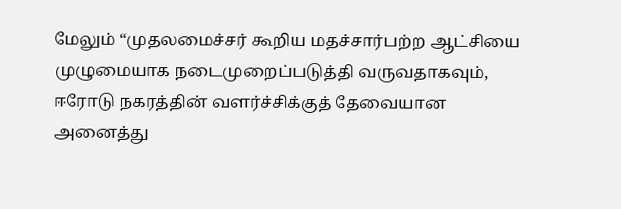மேலும் “முதலமைச்சர் கூறிய மதச்சார்பற்ற ஆட்சியை முழுமையாக நடைமுறைப்படுத்தி வருவதாகவும், ஈரோடு நகரத்தின் வளர்ச்சிக்குத் தேவையான அனைத்து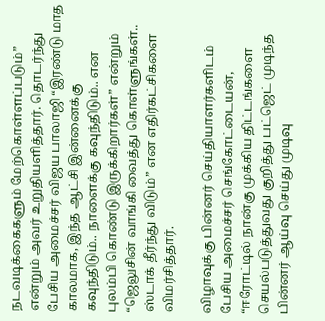நடவடிக்கைகளும் மேற்கொள்ளப்படும்” என்றும் அவர் உறுதியளித்தார். தொடர்ந்து பேசிய அமைச்சர் விஜய பாலாஜி “இரண்டு மாத காலமாக, இந்த ஆட்சி இன்னைக்கு கவுந்திடும்.. நாளைக்கு கவுந்திடும்.. என புலம்பி கொண்டு இருக்கிறார்கள்” என்றும் “ஜெலுசின் வாங்கி வைத்து கொள்ளுங்கள்.. ஸ்டாக் தீர்ந்து விடும்” என எதிர்கட்சிகளை விமர்சித்தார்.

விழாவுக்கு பின்னர் செய்தியாளர்களிடம் பேசிய அமைச்சர் செங்கோட்டையன், “ஈரோட்டில் நான்கு முக்கிய திட்டங்களை செயல்படுத்துவது குறித்து பட்ஜெட் முடிந்த பின்னர் ஆய்வு செய்து முடிவு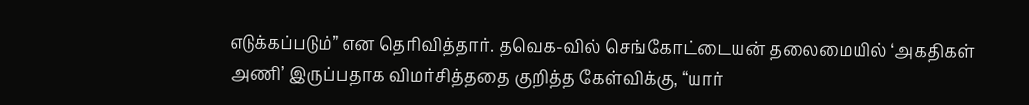எடுக்கப்படும்” என தெரிவித்தார். தவெக-வில் செங்கோட்டையன் தலைமையில் ‘அகதிகள் அணி’ இருப்பதாக விமர்சித்ததை குறித்த கேள்விக்கு, “யார்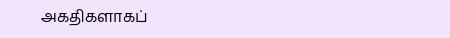அகதிகளாகப்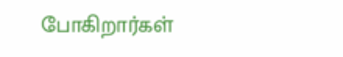போகிறார்கள்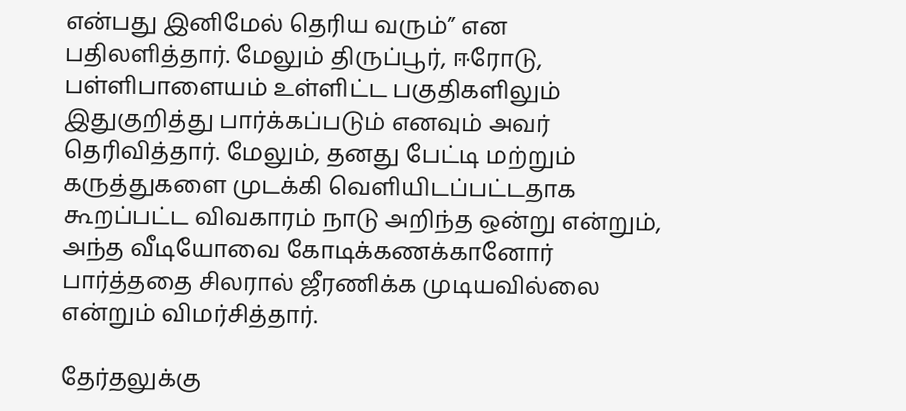என்பது இனிமேல் தெரிய வரும்” என பதிலளித்தார். மேலும் திருப்பூர், ஈரோடு, பள்ளிபாளையம் உள்ளிட்ட பகுதிகளிலும் இதுகுறித்து பார்க்கப்படும் எனவும் அவர் தெரிவித்தார். மேலும், தனது பேட்டி மற்றும் கருத்துகளை முடக்கி வெளியிடப்பட்டதாக கூறப்பட்ட விவகாரம் நாடு அறிந்த ஒன்று என்றும், அந்த வீடியோவை கோடிக்கணக்கானோர் பார்த்ததை சிலரால் ஜீரணிக்க முடியவில்லை என்றும் விமர்சித்தார்.

தேர்தலுக்கு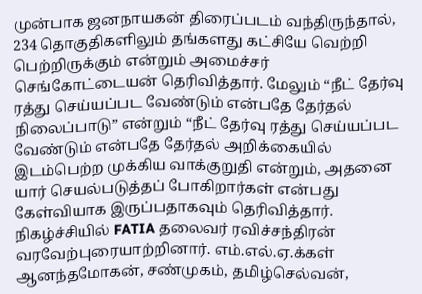முன்பாக ஜனநாயகன் திரைப்படம் வந்திருந்தால், 234 தொகுதிகளிலும் தங்களது கட்சியே வெற்றி பெற்றிருக்கும் என்றும் அமைச்சர் செங்கோட்டையன் தெரிவித்தார். மேலும் “நீட் தேர்வு ரத்து செய்யப்பட வேண்டும் என்பதே தேர்தல் நிலைப்பாடு” என்றும் “நீட் தேர்வு ரத்து செய்யப்பட வேண்டும் என்பதே தேர்தல் அறிக்கையில் இடம்பெற்ற முக்கிய வாக்குறுதி என்றும், அதனை யார் செயல்படுத்தப் போகிறார்கள் என்பது கேள்வியாக இருப்பதாகவும் தெரிவித்தார். நிகழ்ச்சியில் FATIA தலைவர் ரவிச்சந்திரன் வரவேற்புரையாற்றினார். எம்.எல்.ஏ.க்கள் ஆனந்தமோகன், சண்முகம், தமிழ்செல்வன்,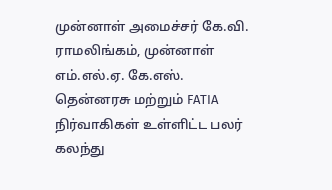முன்னாள் அமைச்சர் கே.வி. ராமலிங்கம், முன்னாள் எம்.எல்.ஏ. கே.எஸ். தென்னரசு மற்றும் FATIA நிர்வாகிகள் உள்ளிட்ட பலர் கலந்து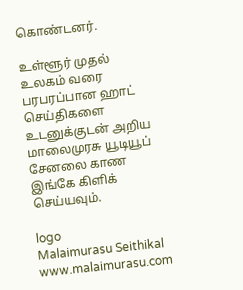கொண்டனர்.

உள்ளூர் முதல் உலகம் வரை பரபரப்பான ஹாட் செய்திகளை உடனுக்குடன் அறிய மாலைமுரசு யூடியூப் சேனலை காண இங்கே கிளிக் செய்யவும்.

logo
Malaimurasu Seithikal
www.malaimurasu.com